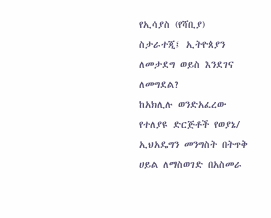የኢሳያስ (የሻቢያ) ስታራተጂ፤ ኢትዮጰያን ለመታደግ ወይስ እንደገና ለመግደል?
ከአክሊሉ ወንድአፈረው
የተለያዩ ድርጅቶች የወያኔ/ ኢህአዴግን መንግስት በትጥቅ ሀይል ለማስወገድ በአስመራ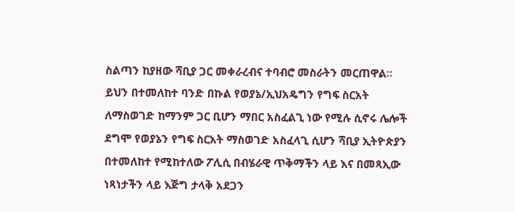ስልጣን ከያዘው ሻቢያ ጋር መቀራረብና ተባብሮ መስራትን መርጠዋል። ይህን በተመለከተ ባንድ በኩል የወያኔ/ኢህአዴግን የግፍ ስርአት ለማስወገድ ከማንም ጋር ቢሆን ማበር አስፈልጊ ነው የሚሉ ሲኖሩ ሌሎች ደግሞ የወያኔን የግፍ ስርአት ማስወገድ አስፈላጊ ሲሆን ሻቢያ ኢትዮጵያን በተመለከተ የሚከተለው ፖሊሲ በብሄራዊ ጥቅማችን ላይ እና በመጻኢው ነጻነታችን ላይ እጅግ ታላቅ አደጋን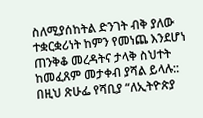ስለሚያሰከትል ድንገት ብቅ ያለው ተቋርቋሪነት ከምን የመነጨ እንደሆነ ጠንቅቆ መረዳትና ታላቅ ስህተት ከመፈጸም መታቀብ ያሻል ይላሉ:: በዚህ ጽሁፌ የሻቢያ “ለኢትዮጵያ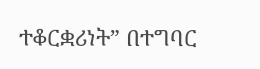ተቆርቋሪነት” በተግባር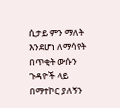ሲታይ ምን ማለት እንደሆነ ለማሳየት በጥቂት ውሱን ጉዳዮች ላይ በማተኮር ያለኝን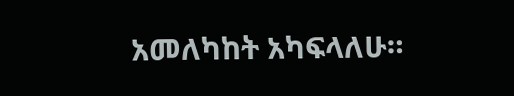አመለካከት አካፍላለሁ።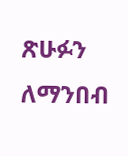ጽሁፉን ለማንበብ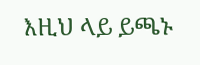እዚህ ላይ ይጫኑ